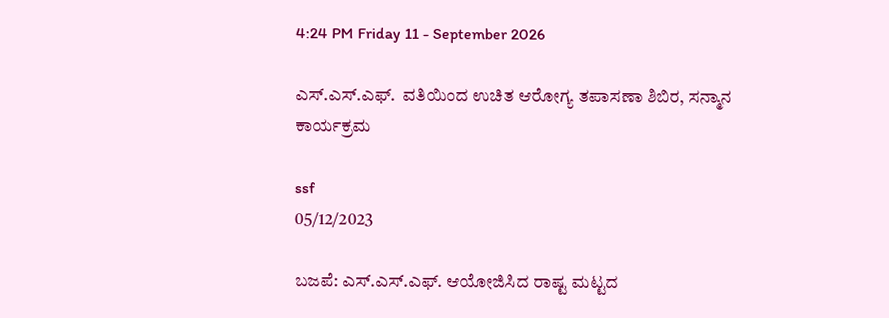4:24 PM Friday 11 - September 2026

ಎಸ್.ಎಸ್.ಎಫ್.  ವತಿಯಿಂದ ಉಚಿತ ಆರೋಗ್ಯ ತಪಾಸಣಾ ಶಿಬಿರ, ಸನ್ಮಾನ ಕಾರ್ಯಕ್ರಮ

ssf
05/12/2023

ಬಜಪೆ: ಎಸ್.ಎಸ್.ಎಫ್. ಆಯೋಜಿಸಿದ ರಾಷ್ಟ ಮಟ್ಟದ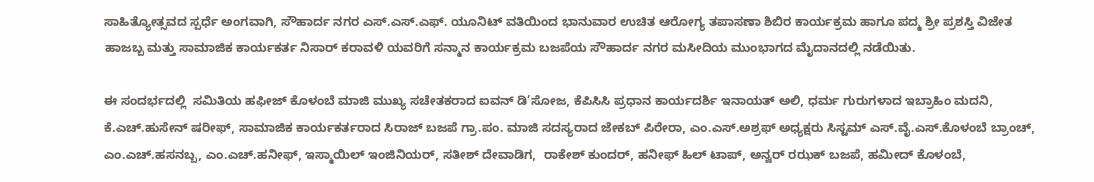ಸಾಹಿತ್ಯೋತ್ಸವದ ಸ್ಪರ್ಧೆ ಅಂಗವಾಗಿ, ಸೌಹಾರ್ದ ನಗರ ಎಸ್.ಎಸ್.ಎಫ್. ಯೂನಿಟ್ ವತಿಯಿಂದ ಭಾನುವಾರ ಉಚಿತ ಆರೋಗ್ಯ ತಪಾಸಣಾ ಶಿಬಿರ ಕಾರ್ಯಕ್ರಮ ಹಾಗೂ ಪದ್ಮ ಶ್ರೀ ಪ್ರಶಸ್ತಿ ವಿಜೇತ ಹಾಜಬ್ಬ ಮತ್ತು ಸಾಮಾಜಿಕ ಕಾರ್ಯಕರ್ತ ನಿಸಾರ್ ಕರಾವಳಿ ಯವರಿಗೆ ಸನ್ಮಾನ ಕಾರ್ಯಕ್ರಮ ಬಜಪೆಯ ಸೌಹಾರ್ದ ನಗರ ಮಸೀದಿಯ ಮುಂಭಾಗದ ಮೈದಾನದಲ್ಲಿ ನಡೆಯಿತು.

ಈ ಸಂದರ್ಭದಲ್ಲಿ  ಸಮಿತಿಯ ಹಫೀಜ್ ಕೊಳಂಬೆ ಮಾಜಿ ಮುಖ್ಯ ಸಚೇತಕರಾದ ಐವನ್ ಡಿ’ಸೋಜ, ಕೆಪಿಸಿಸಿ ಪ್ರಧಾನ ಕಾರ್ಯದರ್ಶಿ ಇನಾಯತ್ ಅಲಿ, ಧರ್ಮ ಗುರುಗಳಾದ ಇಬ್ರಾಹಿಂ ಮದನಿ, ಕೆ.ಎಚ್.ಹುಸೇನ್ ಷರೀಫ್, ಸಾಮಾಜಿಕ ಕಾರ್ಯಕರ್ತರಾದ ಸಿರಾಜ್ ಬಜಪೆ ಗ್ರಾ.ಪಂ. ಮಾಜಿ ಸದಸ್ಯರಾದ ಜೇಕಬ್ ಪಿರೇರಾ, ಎಂ.ಎಸ್.ಅಶ್ರಫ್ ಅಧ್ಯಕ್ಷರು ಸಿಸ್ಟಮ್ ಎಸ್.ವೈ.ಎಸ್.ಕೊಳಂಬೆ ಬ್ರಾಂಚ್, ಎಂ.ಎಚ್.ಹಸನಬ್ಬ, ಎಂ.ಎಚ್.ಹನೀಫ್, ಇಸ್ಮಾಯಿಲ್ ಇಂಜಿನಿಯರ್, ಸತೀಶ್ ದೇವಾಡಿಗ,  ರಾಕೇಶ್ ಕುಂದರ್, ಹನೀಫ್ ಹಿಲ್ ಟಾಪ್, ಅನ್ವರ್ ರಝಕ್ ಬಜಪೆ, ಹಮೀದ್ ಕೊಳಂಬೆ,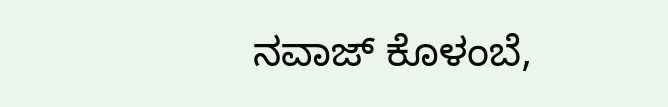ನವಾಜ್ ಕೊಳಂಬೆ,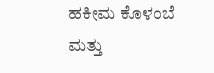ಹಕೀಮ ಕೊಳಂಬೆ ಮತ್ತು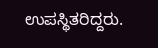ಉಪಸ್ಥಿತರಿದ್ದರು.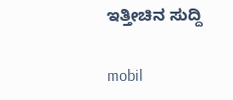ಇತ್ತೀಚಿನ ಸುದ್ದಿ

mobil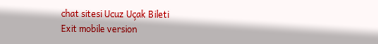chat sitesi Ucuz Uçak Bileti
Exit mobile version